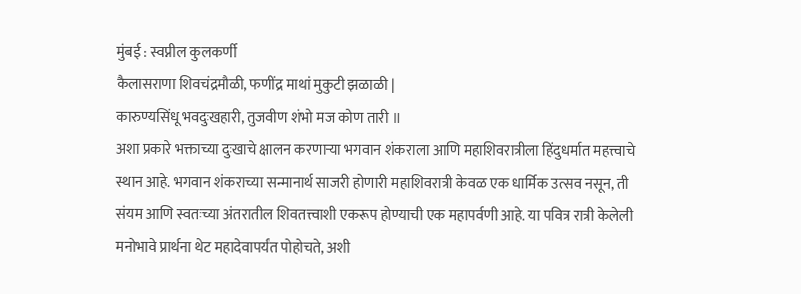मुंबई : स्वप्नील कुलकर्णी
कैलासराणा शिवचंद्रमौळी, फणींद्र माथां मुकुटी झळाळी |
कारुण्यसिंधू भवदुःखहारी, तुजवीण शंभो मज कोण तारी ॥
अशा प्रकारे भक्ताच्या दुःखाचे क्षालन करणाऱ्या भगवान शंकराला आणि महाशिवरात्रीला हिंदुधर्मात महत्त्वाचे स्थान आहे. भगवान शंकराच्या सन्मानार्थ साजरी होणारी महाशिवरात्री केवळ एक धार्मिक उत्सव नसून, ती संयम आणि स्वतःच्या अंतरातील शिवतत्त्वाशी एकरूप होण्याची एक महापर्वणी आहे. या पवित्र रात्री केलेली मनोभावे प्रार्थना थेट महादेवापर्यंत पोहोचते, अशी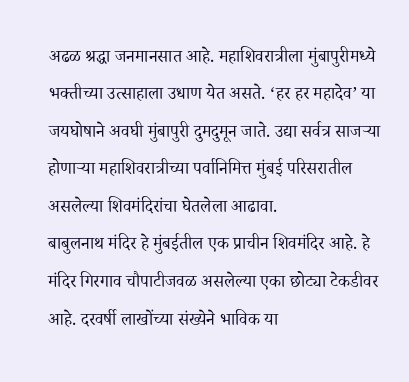अढळ श्रद्धा जनमानसात आहे. महाशिवरात्रीला मुंबापुरीमध्ये भक्तीच्या उत्साहाला उधाण येत असते. ‘हर हर महादेव’ या जयघोषाने अवघी मुंबापुरी दुमदुमून जाते. उद्या सर्वत्र साजऱ्या होणाऱ्या महाशिवरात्रीच्या पर्वानिमित्त मुंबई परिसरातील असलेल्या शिवमंदिरांचा घेतलेला आढावा.
बाबुलनाथ मंदिर हे मुंबईतील एक प्राचीन शिवमंदिर आहे. हे मंदिर गिरगाव चौपाटीजवळ असलेल्या एका छोट्या टेकडीवर आहे. दरवर्षी लाखोंच्या संख्येने भाविक या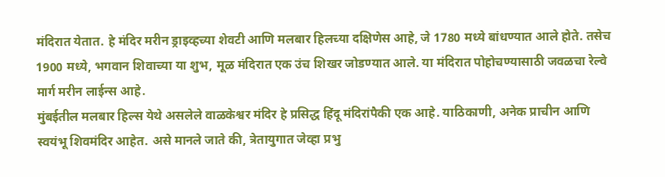मंदिरात येतात. हे मंदिर मरीन ड्राइव्हच्या शेवटी आणि मलबार हिलच्या दक्षिणेस आहे, जे 1780 मध्ये बांधण्यात आले होते. तसेच 1900 मध्ये, भगवान शिवाच्या या शुभ, मूळ मंदिरात एक उंच शिखर जोडण्यात आले. या मंदिरात पोहोचण्यासाठी जवळचा रेल्वे मार्ग मरीन लाईन्स आहे.
मुंबईतील मलबार हिल्स येथे असलेले वाळकेश्वर मंदिर हे प्रसिद्ध हिंदू मंदिरांपैकी एक आहे. याठिकाणी, अनेक प्राचीन आणि स्वयंभू शिवमंदिर आहेत. असे मानले जाते की, त्रेतायुगात जेव्हा प्रभु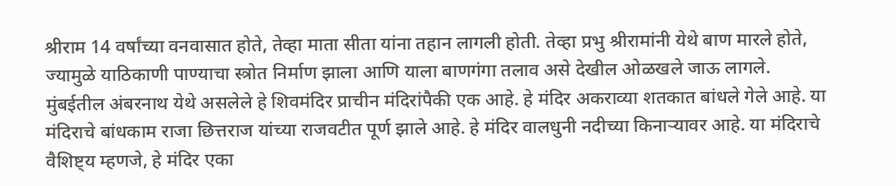श्रीराम 14 वर्षांच्या वनवासात होते, तेव्हा माता सीता यांना तहान लागली होती. तेव्हा प्रभु श्रीरामांनी येथे बाण मारले होते, ज्यामुळे याठिकाणी पाण्याचा स्त्रोत निर्माण झाला आणि याला बाणगंगा तलाव असे देखील ओळखले जाऊ लागले.
मुंबईतील अंबरनाथ येथे असलेले हे शिवमंदिर प्राचीन मंदिरांपैकी एक आहे. हे मंदिर अकराव्या शतकात बांधले गेले आहे. या मंदिराचे बांधकाम राजा छित्तराज यांच्या राजवटीत पूर्ण झाले आहे. हे मंदिर वालधुनी नदीच्या किनाऱ्यावर आहे. या मंदिराचे वैशिष्ट्य म्हणजे, हे मंदिर एका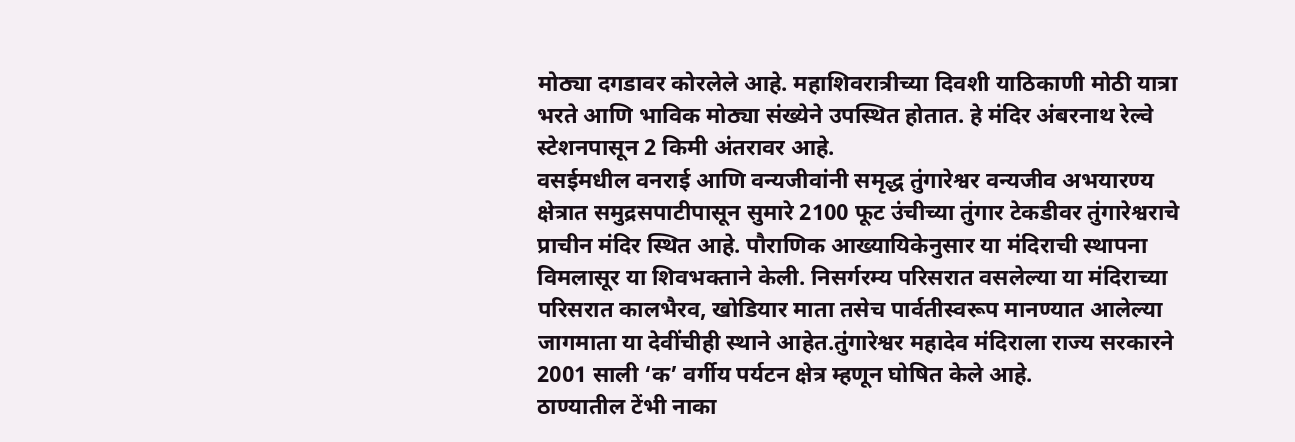मोठ्या दगडावर कोरलेले आहे. महाशिवरात्रीच्या दिवशी याठिकाणी मोठी यात्रा भरते आणि भाविक मोठ्या संख्येने उपस्थित होतात. हे मंदिर अंबरनाथ रेल्वे स्टेशनपासून 2 किमी अंतरावर आहे.
वसईमधील वनराई आणि वन्यजीवांनी समृद्ध तुंगारेश्वर वन्यजीव अभयारण्य क्षेत्रात समुद्रसपाटीपासून सुमारे 2100 फूट उंचीच्या तुंगार टेकडीवर तुंगारेश्वराचे प्राचीन मंदिर स्थित आहे. पौराणिक आख्यायिकेनुसार या मंदिराची स्थापना विमलासूर या शिवभक्ताने केली. निसर्गरम्य परिसरात वसलेल्या या मंदिराच्या परिसरात कालभैरव, खोडियार माता तसेच पार्वतीस्वरूप मानण्यात आलेल्या जागमाता या देवींचीही स्थाने आहेत.तुंगारेश्वर महादेव मंदिराला राज्य सरकारने 2001 साली ‘क’ वर्गीय पर्यटन क्षेत्र म्हणून घोषित केले आहे.
ठाण्यातील टेंभी नाका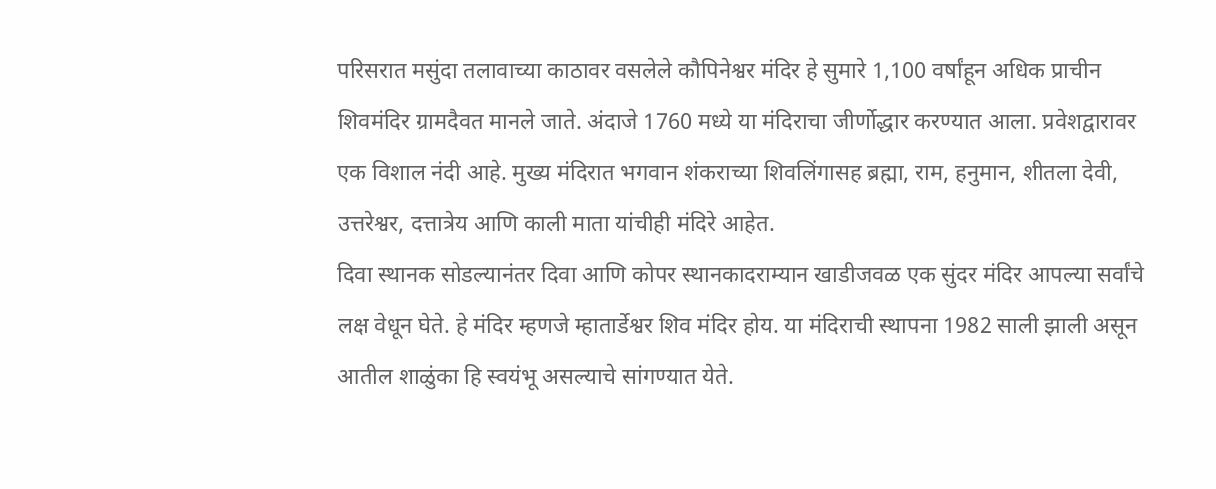परिसरात मसुंदा तलावाच्या काठावर वसलेले कौपिनेश्वर मंदिर हे सुमारे 1,100 वर्षांहून अधिक प्राचीन शिवमंदिर ग्रामदैवत मानले जाते. अंदाजे 1760 मध्ये या मंदिराचा जीर्णोद्धार करण्यात आला. प्रवेशद्वारावर एक विशाल नंदी आहे. मुख्य मंदिरात भगवान शंकराच्या शिवलिंगासह ब्रह्मा, राम, हनुमान, शीतला देवी, उत्तरेश्वर, दत्तात्रेय आणि काली माता यांचीही मंदिरे आहेत.
दिवा स्थानक सोडल्यानंतर दिवा आणि कोपर स्थानकादराम्यान खाडीजवळ एक सुंदर मंदिर आपल्या सर्वांचे लक्ष वेधून घेते. हे मंदिर म्हणजे म्हातार्डेश्वर शिव मंदिर होय. या मंदिराची स्थापना 1982 साली झाली असून आतील शाळुंका हि स्वयंभू असल्याचे सांगण्यात येते.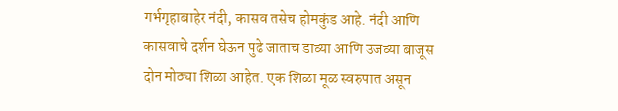गर्भगृहाबाहेर नंदी, कासव तसेच होमकुंड आहे. नंदी आणि कासवाचे दर्शन घेऊन पुढे जाताच डाव्या आणि उजव्या बाजूस दोन मोठ्या शिळा आहेत. एक शिळा मूळ स्वरुपात असून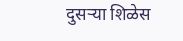दुसऱ्या शिळेस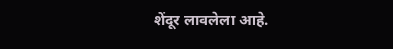शेंदूर लावलेला आहे.